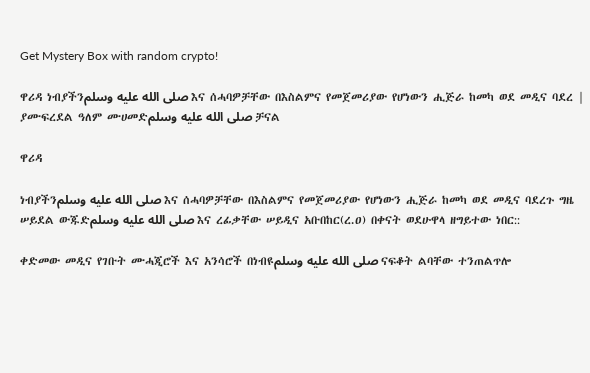Get Mystery Box with random crypto!

ዋሪዳ ነብያችንصلى الله عليه وسلم እና ሰሓባዎቻቸው በእስልምና የመጀመሪያው የሆነውን ሒጅራ ከመካ ወደ መዲና ባደረ | ያሙፍረደል ዓለም ሙሀመድصلى الله عليه وسلم ቻናል

ዋሪዳ

ነብያችንصلى الله عليه وسلم እና ሰሓባዎቻቸው በእስልምና የመጀመሪያው የሆነውን ሒጅራ ከመካ ወደ መዲና ባደረጉ ግዜ ሠይደል ውጁድصلى الله عليه وسلم እና ረፊቃቸው ሠይዲና አቡበከር(ረ.ዐ) በቀናት ወደሁዋላ ዘግይተው ነበር::

ቀድመው መዲና የገቡት ሙሓጂሮች እና አንሳሮች በነብዩصلى الله عليه وسلم ናፍቆት ልባቸው ተንጠልጥሎ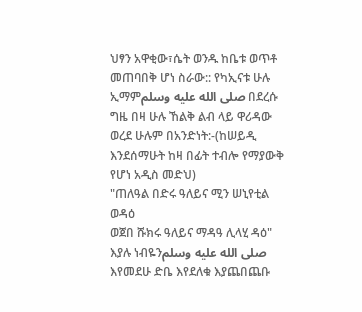ህፃን አዋቂው፣ሴት ወንዱ ከቤቱ ወጥቶ መጠባበቅ ሆነ ስራው:: የካኢናቱ ሁሉ ኢማምصلى الله عليه وسلم በደረሱ ግዜ በዛ ሁሉ ኸልቅ ልብ ላይ ዋሪዳው ወረደ ሁሉም በአንድነት:-(ከሠይዲ እንደሰማሁት ከዛ በፊት ተብሎ የማያውቅ የሆነ አዲስ መድህ)
"ጠለዓል በድሩ ዓለይና ሚን ሠኒየቲል ወዳዕ
ወጀበ ሹክሩ ዓለይና ማዳዓ ሊላሂ ዳዕ" እያሉ ነብዬንصلى الله عليه وسلم እየመደሁ ድቤ እየደለቁ እያጨበጨቡ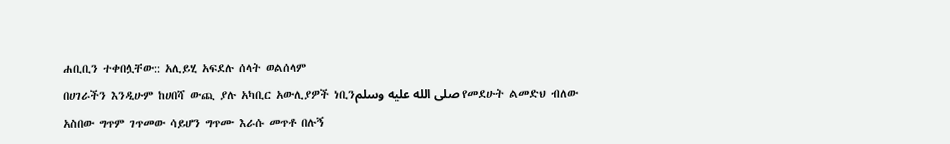ሐቢቢን ተቀበሏቸው:: አሊይሂ አፍደሉ ሰላት ወልሰላም
በሀገራችን እንዲሁም ከሀበሻ ውጪ ያሉ አካቢር አውሊያዎች ነቢንصلى الله عليه وسلم የመደሁት ልመድህ ብለው አስበው ግጥም ገጥመው ሳይሆን ግጥሙ እራሱ መጥቶ በሉኝ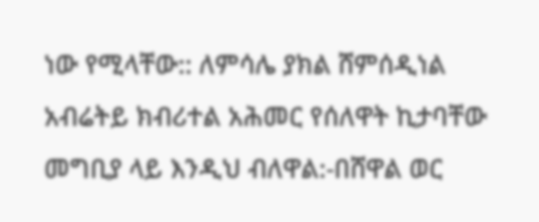ነው የሚላቸው:: ለምሳሌ ያክል ሸምሰዲነል አብሬትይ ክብሪተል አሕመር የሰለዋት ኪታባቸው መግቢያ ላይ እንዲህ ብለዋል:-በሸዋል ወር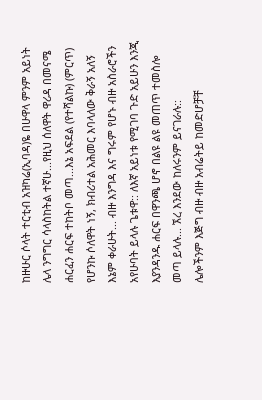ከዙሁር ሶላት ተርቲብ አዝካሬ(ኢባዳ)ዬ በሁዋላ ምንም አይነት ሌላ ንግግር ሳላስከትል ተኛሁ...የዚህ ሰለዋት ዋሪዳ በመናሜ ሐርፈን ሐርፍ ተከትቦ መጣ...እኔ አፍደል (የተሻልኩ) (ምርጥ) የሆንኩ ሶለዋት ነኝ, ክብሪተል አሕመር እባላለው ቅራኝ አለኝ እኔም ቀራሁት... ብዙ እንግዳ እና ግሩም የሆኑ ብዙ አስራሮችን አየሁባት ይላሉ ጌቱዋ:: ለእኛ አይነቱ የሚገባ ጉድ አይሁን እንጂ እያንዳንዱ ሐርፍ በዋንጫ ሆኖ በልዩ ልዩ መጠጥ ተመስሎ መጣ ይላሉ... ኧረ እንደው ከለሩንም ይናገራሉ::
ሌሎችንም እጅግ ብዙ ብዙ አብሬትይ ከመድሆቻቸ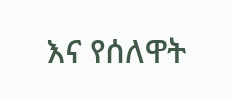እና የሰለዋት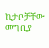ኪታቦቻቸው መግቢያ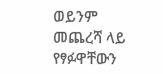ወይንም መጨረሻ ላይ የፃፉዋቸውን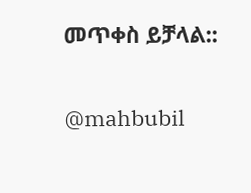መጥቀስ ይቻላል::

@mahbubil